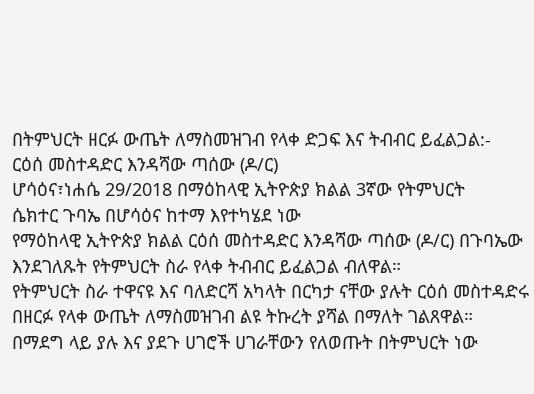በትምህርት ዘርፉ ውጤት ለማስመዝገብ የላቀ ድጋፍ እና ትብብር ይፈልጋል:-
ርዕሰ መስተዳድር እንዳሻው ጣሰው (ዶ/ር)
ሆሳዕና፣ነሐሴ 29/2018 በማዕከላዊ ኢትዮጵያ ክልል 3ኛው የትምህርት
ሴክተር ጉባኤ በሆሳዕና ከተማ እየተካሄደ ነው
የማዕከላዊ ኢትዮጵያ ክልል ርዕሰ መስተዳድር እንዳሻው ጣሰው (ዶ/ር) በጉባኤው
እንደገለጹት የትምህርት ስራ የላቀ ትብብር ይፈልጋል ብለዋል።
የትምህርት ስራ ተዋናዩ እና ባለድርሻ አካላት በርካታ ናቸው ያሉት ርዕሰ መስተዳድሩ
በዘርፉ የላቀ ውጤት ለማስመዝገብ ልዩ ትኩረት ያሻል በማለት ገልጸዋል።
በማደግ ላይ ያሉ እና ያደጉ ሀገሮች ሀገራቸውን የለወጡት በትምህርት ነው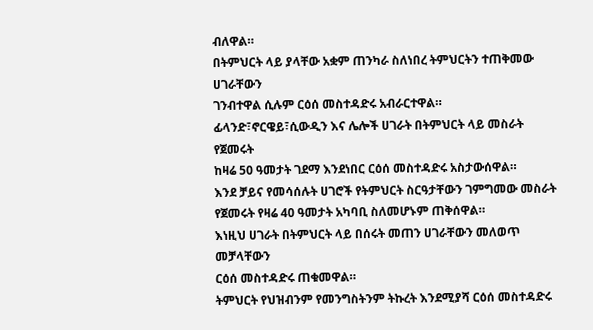ብለዋል።
በትምህርት ላይ ያላቸው አቋም ጠንካራ ስለነበረ ትምህርትን ተጠቅመው ሀገራቸውን
ገንብተዋል ሲሉም ርዕሰ መስተዳድሩ አብራርተዋል።
ፊላንድ፣ኖርዌይ፣ሲውዲን እና ሌሎች ሀገራት በትምህርት ላይ መስራት የጀመሩት
ከዛሬ 50 ዓመታት ገደማ እንደነበር ርዕሰ መስተዳድሩ አስታውሰዋል።
እንደ ቻይና የመሳሰሉት ሀገሮች የትምህርት ስርዓታቸውን ገምግመው መስራት
የጀመሩት የዛሬ 40 ዓመታት አካባቢ ስለመሆኑም ጠቅሰዋል።
እነዚህ ሀገራት በትምህርት ላይ በሰሩት መጠን ሀገራቸውን መለወጥ መቻላቸውን
ርዕሰ መስተዳድሩ ጠቁመዋል።
ትምህርት የህዝብንም የመንግስትንም ትኩረት እንደሚያሻ ርዕሰ መስተዳድሩ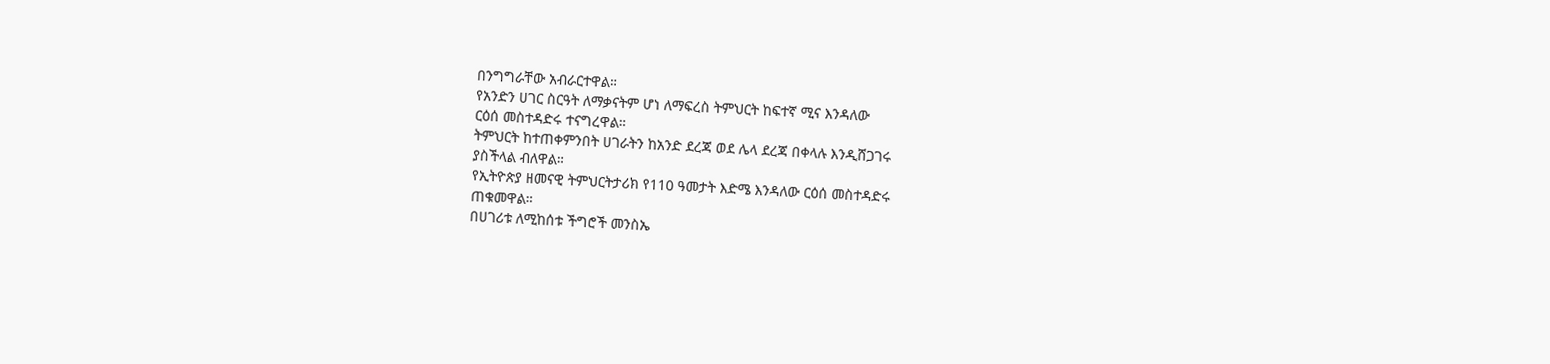በንግግራቸው አብራርተዋል።
የአንድን ሀገር ስርዓት ለማቃናትም ሆነ ለማፍረስ ትምህርት ከፍተኛ ሚና እንዳለው
ርዕሰ መስተዳድሩ ተናግረዋል።
ትምህርት ከተጠቀምንበት ሀገራትን ከአንድ ደረጃ ወደ ሌላ ደረጃ በቀላሉ እንዲሸጋገሩ
ያስችላል ብለዋል።
የኢትዮጵያ ዘመናዊ ትምህርትታሪክ የ110 ዓመታት እድሜ እንዳለው ርዕሰ መስተዳድሩ
ጠቁመዋል።
በሀገሪቱ ለሚከሰቱ ችግሮች መንስኤ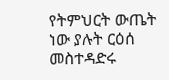የትምህርት ውጤት ነው ያሉት ርዕሰ መስተዳድሩ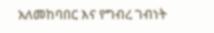አለመከባበር እና የግብረ ገብነት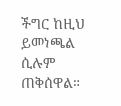ችግር ከዚህ ይመነጫል ሲሉም ጠቅሰዋል።